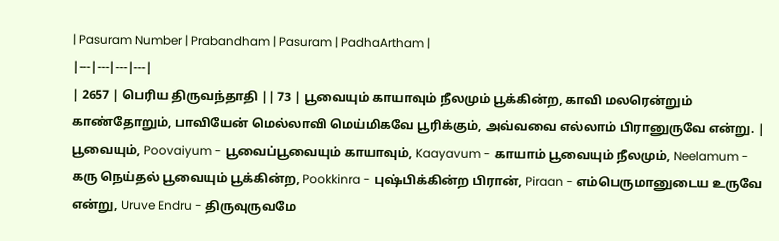| Pasuram Number | Prabandham | Pasuram | PadhaArtham |
|---|---|---|---|
| 2657 | பெரிய திருவந்தாதி || 73 | பூவையும் காயாவும் நீலமும் பூக்கின்ற, காவி மலரென்றும் காண்தோறும், பாவியேன் மெல்லாவி மெய்மிகவே பூரிக்கும், அவ்வவை எல்லாம் பிரானுருவே என்று. | பூவையும், Poovaiyum - பூவைப்பூவையும் காயாவும், Kaayavum - காயாம் பூவையும் நீலமும், Neelamum - கரு நெய்தல் பூவையும் பூக்கின்ற, Pookkinra - புஷ்பிக்கின்ற பிரான், Piraan - எம்பெருமானுடைய உருவே என்று, Uruve Endru - திருவுருவமே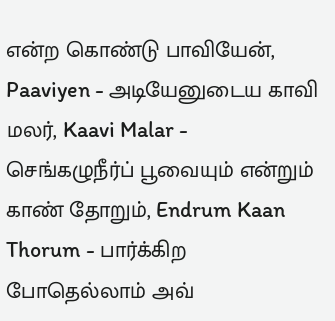என்ற கொண்டு பாவியேன், Paaviyen - அடியேனுடைய காவி மலர், Kaavi Malar - செங்கழுநீர்ப் பூவையும் என்றும் காண் தோறும், Endrum Kaan Thorum - பார்க்கிற போதெல்லாம் அவ்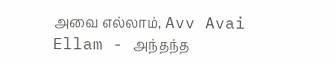அவை எல்லாம், Avv Avai Ellam - அந்தந்த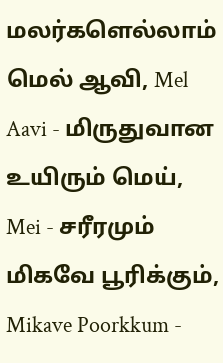மலர்களெல்லாம் மெல் ஆவி, Mel Aavi - மிருதுவான உயிரும் மெய், Mei - சரீரமும் மிகவே பூரிக்கும், Mikave Poorkkum -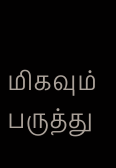மிகவும் பருத்து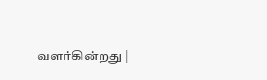வளர்கின்றது |